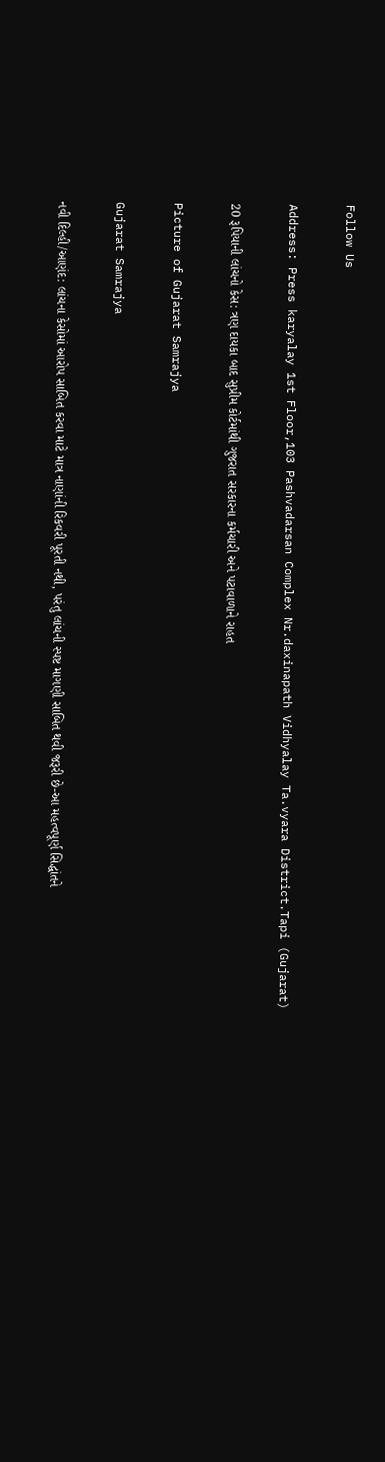Follow Us

Address: Press karyalay 1st Floor,103 Pashvadarsan Complex Nr.daxinapath Vidhyalay Ta.vyara District.Tapi (Gujarat)

20 રૂપિયાની લાંચનો કેસ: ત્રણ દાયકા બાદ સુપ્રીમ કોર્ટમાંથી ગુજરાત સરકારના કર્મચારી અને પટાવાળાને રાહત

Picture of Gujarat Samrajya

Gujarat Samrajya

નવી દિલ્હી/આણંદ: લાંચના કેસોમાં આરોપ સાબિત કરવા માટે માત્ર નાણાંની રિકવરી પૂરતી નથી, પરંતુ લાંચની સ્પષ્ટ માગણી સાબિત થવી જરૂરી છે-આ મહત્વપૂર્ણ સિદ્ધાંતને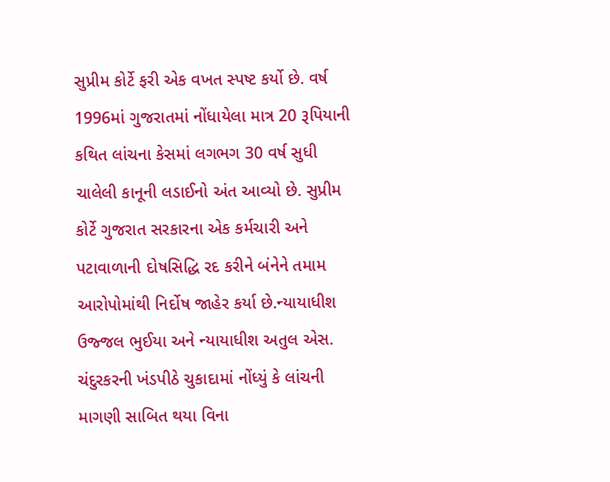સુપ્રીમ કોર્ટે ફરી એક વખત સ્પષ્ટ કર્યો છે. વર્ષ 1996માં ગુજરાતમાં નોંધાયેલા માત્ર 20 રૂપિયાની કથિત લાંચના કેસમાં લગભગ 30 વર્ષ સુધી ચાલેલી કાનૂની લડાઈનો અંત આવ્યો છે. સુપ્રીમ કોર્ટે ગુજરાત સરકારના એક કર્મચારી અને પટાવાળાની દોષસિદ્ધિ રદ કરીને બંનેને તમામ આરોપોમાંથી નિર્દોષ જાહેર કર્યા છે.ન્યાયાધીશ ઉજ્જલ ભુઈયા અને ન્યાયાધીશ અતુલ એસ. ચંદુરકરની ખંડપીઠે ચુકાદામાં નોંધ્યું કે લાંચની માગણી સાબિત થયા વિના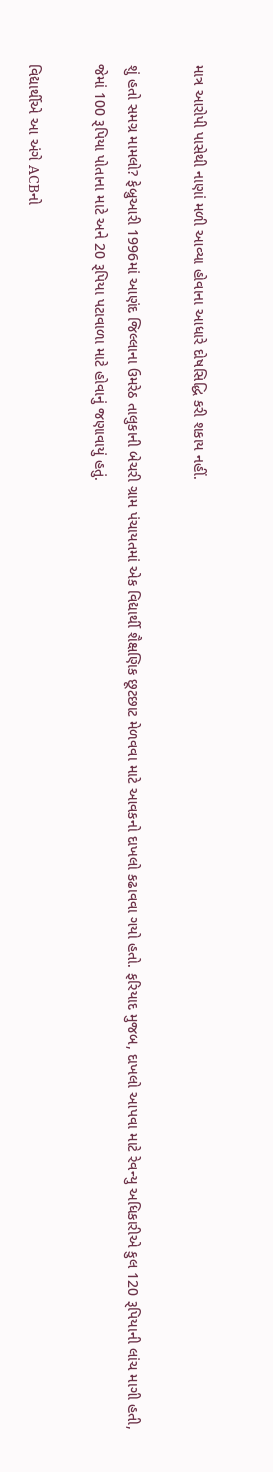માત્ર આરોપી પાસેથી નાણાં મળી આવ્યા હોવાના આધારે દોષસિદ્ધિ કરી શકાય નહીં.

શું હતો સમગ્ર મામલો? ફેબ્રુઆરી 1996માં આણંદ જિલ્લાના ઉમરેઠ તાલુકાની બેચરી ગ્રામ પંચાયતમાં એક વિદ્યાર્થી શૈક્ષણિક છૂટછાટ મેળવવા માટે આવકનો દાખલો કઢાવવા ગયો હતો. ફરિયાદ મુજબ, દાખલો આપવા માટે રેવન્યુ અધિકારીએ કુલ 120 રૂપિયાની લાંચ માગી હતી, જેમાં 100 રૂપિયા પોતાના માટે અને 20 રૂપિયા પટાવાળા માટે હોવાનું જણાવાયું હતું.

વિદ્યાર્થીએ આ અંગે ACBનો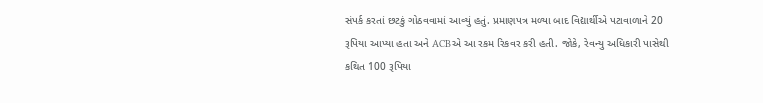સંપર્ક કરતાં છટકું ગોઠવવામાં આવ્યું હતું. પ્રમાણપત્ર મળ્યા બાદ વિદ્યાર્થીએ પટાવાળાને 20 રૂપિયા આપ્યા હતા અને ACBએ આ રકમ રિકવર કરી હતી. જોકે, રેવન્યુ અધિકારી પાસેથી કથિત 100 રૂપિયા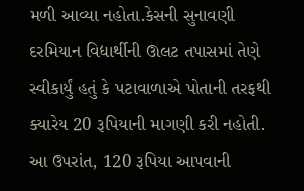મળી આવ્યા નહોતા.કેસની સુનાવણી દરમિયાન વિદ્યાર્થીની ઊલટ તપાસમાં તેણે સ્વીકાર્યું હતું કે પટાવાળાએ પોતાની તરફથી ક્યારેય 20 રૂપિયાની માગણી કરી નહોતી. આ ઉપરાંત, 120 રૂપિયા આપવાની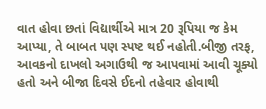વાત હોવા છતાં વિદ્યાર્થીએ માત્ર 20 રૂપિયા જ કેમ આપ્યા, તે બાબત પણ સ્પષ્ટ થઈ નહોતી.બીજી તરફ, આવકનો દાખલો અગાઉથી જ આપવામાં આવી ચૂક્યો હતો અને બીજા દિવસે ઈદનો તહેવાર હોવાથી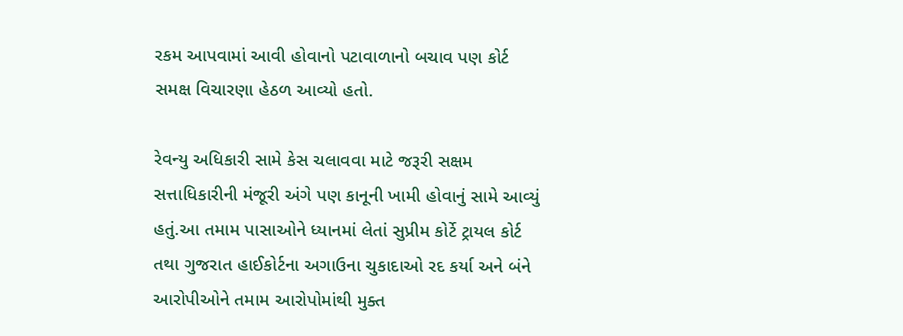રકમ આપવામાં આવી હોવાનો પટાવાળાનો બચાવ પણ કોર્ટ સમક્ષ વિચારણા હેઠળ આવ્યો હતો.

રેવન્યુ અધિકારી સામે કેસ ચલાવવા માટે જરૂરી સક્ષમ સત્તાધિકારીની મંજૂરી અંગે પણ કાનૂની ખામી હોવાનું સામે આવ્યું હતું.આ તમામ પાસાઓને ધ્યાનમાં લેતાં સુપ્રીમ કોર્ટે ટ્રાયલ કોર્ટ તથા ગુજરાત હાઈકોર્ટના અગાઉના ચુકાદાઓ રદ કર્યા અને બંને આરોપીઓને તમામ આરોપોમાંથી મુક્ત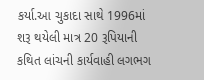કર્યા.આ ચુકાદા સાથે 1996માં શરૂ થયેલી માત્ર 20 રૂપિયાની કથિત લાંચની કાર્યવાહી લગભગ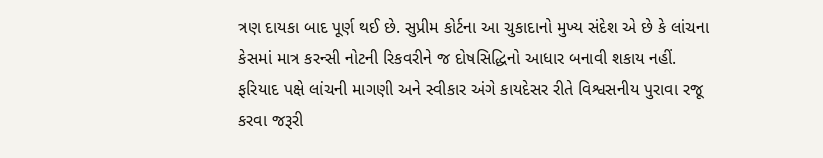ત્રણ દાયકા બાદ પૂર્ણ થઈ છે. સુપ્રીમ કોર્ટના આ ચુકાદાનો મુખ્ય સંદેશ એ છે કે લાંચના કેસમાં માત્ર કરન્સી નોટની રિકવરીને જ દોષસિદ્ધિનો આધાર બનાવી શકાય નહીં. ફરિયાદ પક્ષે લાંચની માગણી અને સ્વીકાર અંગે કાયદેસર રીતે વિશ્વસનીય પુરાવા રજૂ કરવા જરૂરી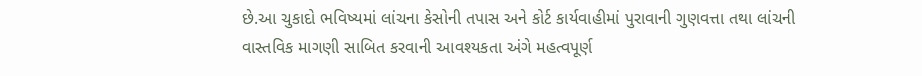છે.આ ચુકાદો ભવિષ્યમાં લાંચના કેસોની તપાસ અને કોર્ટ કાર્યવાહીમાં પુરાવાની ગુણવત્તા તથા લાંચની વાસ્તવિક માગણી સાબિત કરવાની આવશ્યકતા અંગે મહત્વપૂર્ણ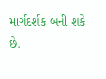માર્ગદર્શક બની શકે છે.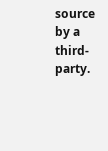source by a third-party.